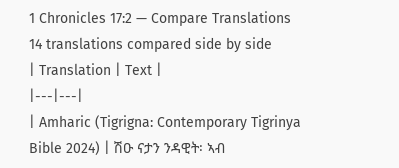1 Chronicles 17:2 — Compare Translations
14 translations compared side by side
| Translation | Text |
|---|---|
| Amharic (Tigrigna: Contemporary Tigrinya Bible 2024) | ሽዑ ናታን ንዳዊት፡ ኣብ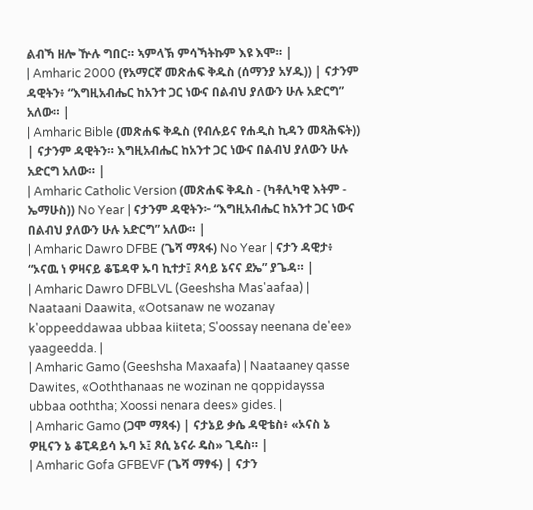ልብኻ ዘሎ ዅሉ ግበር። ኣምላኽ ምሳኻትኩም እዩ እሞ። |
| Amharic 2000 (የአማርኛ መጽሐፍ ቅዱስ (ሰማንያ አሃዱ)) | ናታንም ዳዊትን፥ “እግዚአብሔር ከአንተ ጋር ነውና በልብህ ያለውን ሁሉ አድርግ” አለው። |
| Amharic Bible (መጽሐፍ ቅዱስ (የብሉይና የሐዲስ ኪዳን መጻሕፍት)) | ናታንም ዳዊትን። እግዚአብሔር ከአንተ ጋር ነውና በልብህ ያለውን ሁሉ አድርግ አለው። |
| Amharic Catholic Version (መጽሐፍ ቅዱስ - (ካቶሊካዊ እትም - ኤማሁስ)) No Year | ናታንም ዳዊትን፦ “እግዚአብሔር ከአንተ ጋር ነውና በልብህ ያለውን ሁሉ አድርግ” አለው። |
| Amharic Dawro DFBE (ጌሻ ማጻፋ) No Year | ናታን ዳዊታ፥ “ኦናዉ ነ ዎዛናይ ቆፔዳዋ ኡባ ኪተታ፤ ጾሳይ ኔናና ደኤ” ያጌዳ። |
| Amharic Dawro DFBLVL (Geeshsha Mas'aafaa) | Naataani Daawita, «Ootsanaw ne wozanay k'oppeeddawaa ubbaa kiiteta; S'oossay neenana de'ee» yaageedda. |
| Amharic Gamo (Geeshsha Maxaafa) | Naataaney qasse Dawites, «Ooththanaas ne wozinan ne qoppidayssa ubbaa ooththa; Xoossi nenara dees» gides. |
| Amharic Gamo (ጋሞ ማጻፋ) | ናታኔይ ቃሴ ዳዊቴስ፥ «ኦናስ ኔ ዎዚናን ኔ ቆፒዳይሳ ኡባ ኦ፤ ጾሲ ኔናራ ዴስ» ጊዴስ። |
| Amharic Gofa GFBEVF (ጌሻ ማፃፋ) | ናታን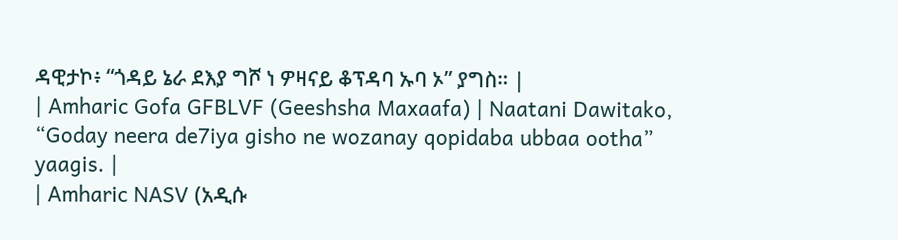ዳዊታኮ፥ “ጎዳይ ኔራ ደእያ ግሾ ነ ዎዛናይ ቆፕዳባ ኡባ ኦ” ያግስ። |
| Amharic Gofa GFBLVF (Geeshsha Maxaafa) | Naatani Dawitako, “Goday neera de7iya gisho ne wozanay qopidaba ubbaa ootha” yaagis. |
| Amharic NASV (አዲሱ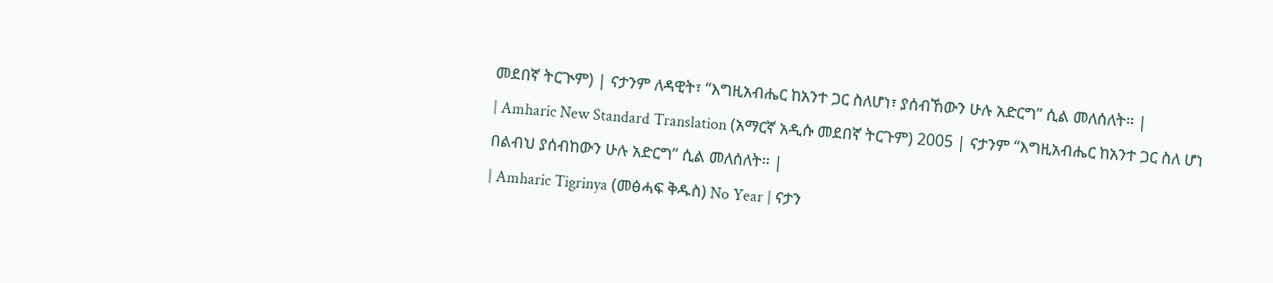መደበኛ ትርጒም) | ናታንም ለዳዊት፣ “እግዚአብሔር ከአንተ ጋር ስለሆነ፣ ያሰብኸውን ሁሉ አድርግ” ሲል መለሰለት። |
| Amharic New Standard Translation (አማርኛ አዲሱ መደበኛ ትርጉም) 2005 | ናታንም “እግዚአብሔር ከአንተ ጋር ስለ ሆነ በልብህ ያሰብከውን ሁሉ አድርግ” ሲል መለሰለት። |
| Amharic Tigrinya (መፅሓፍ ቅዱስ) No Year | ናታን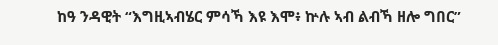ከዓ ንዳዊት “እግዚኣብሄር ምሳኻ እዩ እሞ፥ ኵሉ ኣብ ልብኻ ዘሎ ግበር”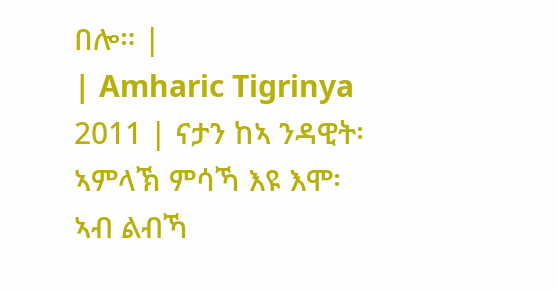በሎ። |
| Amharic Tigrinya 2011 | ናታን ከኣ ንዳዊት፡ ኣምላኽ ምሳኻ እዩ እሞ፡ ኣብ ልብኻ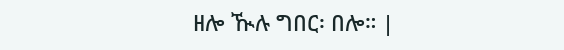ዘሎ ዂሉ ግበር፡ በሎ። |